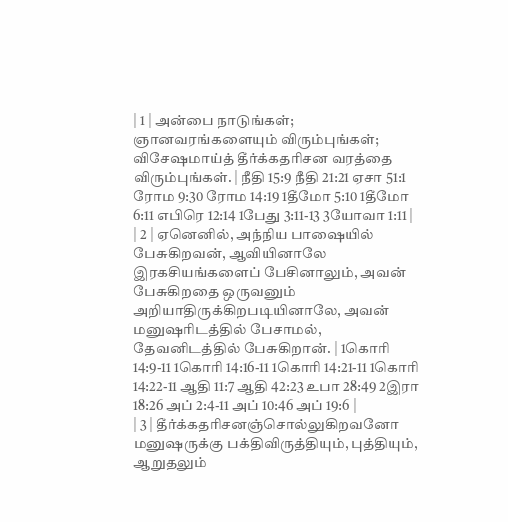| 1 | அன்பை நாடுங்கள்; ஞானவரங்களையும் விரும்புங்கள்; விசேஷமாய்த் தீர்க்கதரிசன வரத்தை விரும்புங்கள். | நீதி 15:9 நீதி 21:21 ஏசா 51:1 ரோம 9:30 ரோம 14:19 1தீமோ 5:10 1தீமோ 6:11 எபிரெ 12:14 1பேது 3:11-13 3யோவா 1:11 |
| 2 | ஏனெனில், அந்நிய பாஷையில் பேசுகிறவன், ஆவியினாலே இரகசியங்களைப் பேசினாலும், அவன் பேசுகிறதை ஒருவனும் அறியாதிருக்கிறபடியினாலே, அவன் மனுஷரிடத்தில் பேசாமல், தேவனிடத்தில் பேசுகிறான். | 1கொரி 14:9-11 1கொரி 14:16-11 1கொரி 14:21-11 1கொரி 14:22-11 ஆதி 11:7 ஆதி 42:23 உபா 28:49 2இரா 18:26 அப் 2:4-11 அப் 10:46 அப் 19:6 |
| 3 | தீர்க்கதரிசனஞ்சொல்லுகிறவனோ மனுஷருக்கு பக்திவிருத்தியும், புத்தியும், ஆறுதலும்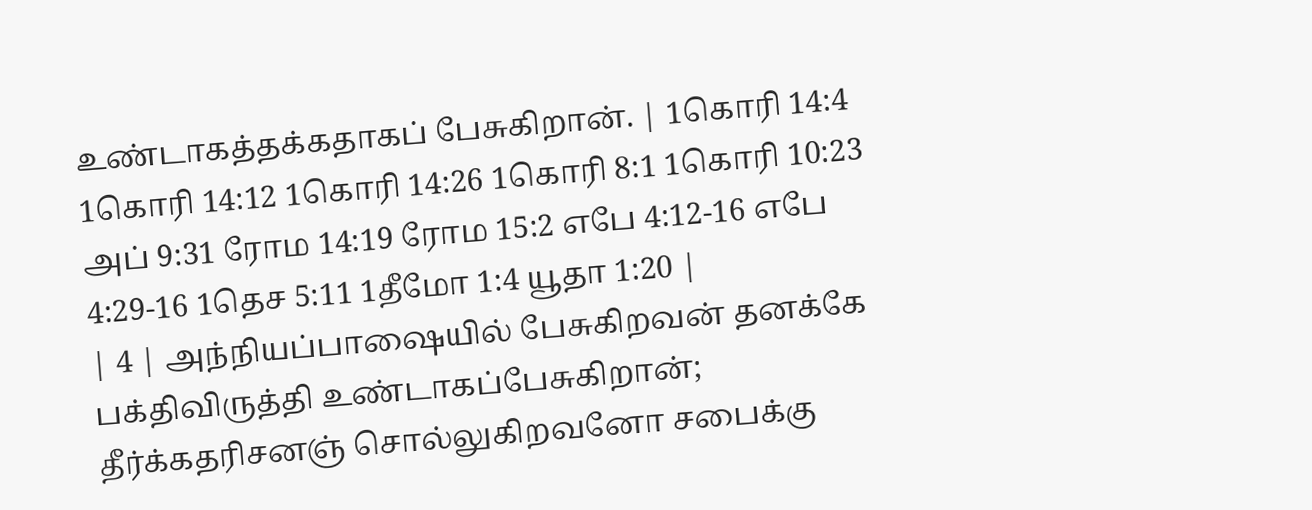உண்டாகத்தக்கதாகப் பேசுகிறான். | 1கொரி 14:4 1கொரி 14:12 1கொரி 14:26 1கொரி 8:1 1கொரி 10:23 அப் 9:31 ரோம 14:19 ரோம 15:2 எபே 4:12-16 எபே 4:29-16 1தெச 5:11 1தீமோ 1:4 யூதா 1:20 |
| 4 | அந்நியப்பாஷையில் பேசுகிறவன் தனக்கே பக்திவிருத்தி உண்டாகப்பேசுகிறான்; தீர்க்கதரிசனஞ் சொல்லுகிறவனோ சபைக்கு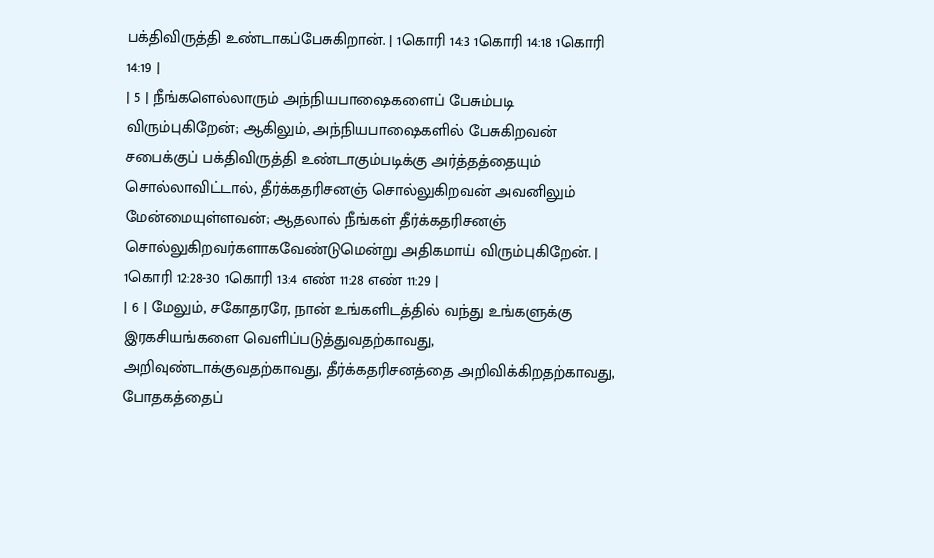பக்திவிருத்தி உண்டாகப்பேசுகிறான். | 1கொரி 14:3 1கொரி 14:18 1கொரி 14:19 |
| 5 | நீங்களெல்லாரும் அந்நியபாஷைகளைப் பேசும்படி விரும்புகிறேன்; ஆகிலும், அந்நியபாஷைகளில் பேசுகிறவன் சபைக்குப் பக்திவிருத்தி உண்டாகும்படிக்கு அர்த்தத்தையும் சொல்லாவிட்டால், தீர்க்கதரிசனஞ் சொல்லுகிறவன் அவனிலும் மேன்மையுள்ளவன்; ஆதலால் நீங்கள் தீர்க்கதரிசனஞ் சொல்லுகிறவர்களாகவேண்டுமென்று அதிகமாய் விரும்புகிறேன். | 1கொரி 12:28-30 1கொரி 13:4 எண் 11:28 எண் 11:29 |
| 6 | மேலும், சகோதரரே, நான் உங்களிடத்தில் வந்து உங்களுக்கு இரகசியங்களை வெளிப்படுத்துவதற்காவது, அறிவுண்டாக்குவதற்காவது, தீர்க்கதரிசனத்தை அறிவிக்கிறதற்காவது, போதகத்தைப்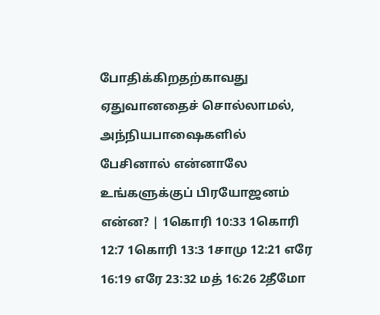போதிக்கிறதற்காவது ஏதுவானதைச் சொல்லாமல், அந்நியபாஷைகளில் பேசினால் என்னாலே உங்களுக்குப் பிரயோஜனம் என்ன? | 1கொரி 10:33 1கொரி 12:7 1கொரி 13:3 1சாமு 12:21 எரே 16:19 எரே 23:32 மத் 16:26 2தீமோ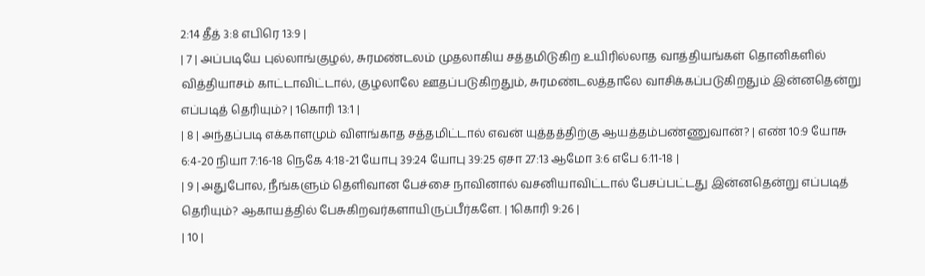2:14 தீத் 3:8 எபிரெ 13:9 |
| 7 | அப்படியே புல்லாங்குழல், சுரமண்டலம் முதலாகிய சத்தமிடுகிற உயிரில்லாத வாத்தியங்கள் தொனிகளில் வித்தியாசம் காட்டாவிட்டால், குழலாலே ஊதப்படுகிறதும், சுரமண்டலத்தாலே வாசிக்கப்படுகிறதும் இன்னதென்று எப்படித் தெரியும்? | 1கொரி 13:1 |
| 8 | அந்தப்படி எக்காளமும் விளங்காத சத்தமிட்டால் எவன் யுத்தத்திற்கு ஆயத்தம்பண்ணுவான்? | எண் 10:9 யோசு 6:4-20 நியா 7:16-18 நெகே 4:18-21 யோபு 39:24 யோபு 39:25 ஏசா 27:13 ஆமோ 3:6 எபே 6:11-18 |
| 9 | அதுபோல, நீங்களும் தெளிவான பேச்சை நாவினால் வசனியாவிட்டால் பேசப்பட்டது இன்னதென்று எப்படித் தெரியும்? ஆகாயத்தில் பேசுகிறவர்களாயிருப்பீர்களே. | 1கொரி 9:26 |
| 10 |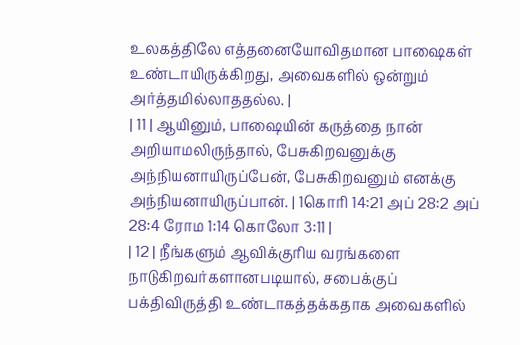உலகத்திலே எத்தனையோவிதமான பாஷைகள் உண்டாயிருக்கிறது, அவைகளில் ஒன்றும் அர்த்தமில்லாததல்ல. |
| 11 | ஆயினும், பாஷையின் கருத்தை நான் அறியாமலிருந்தால், பேசுகிறவனுக்கு அந்நியனாயிருப்பேன், பேசுகிறவனும் எனக்கு அந்நியனாயிருப்பான். | 1கொரி 14:21 அப் 28:2 அப் 28:4 ரோம 1:14 கொலோ 3:11 |
| 12 | நீங்களும் ஆவிக்குரிய வரங்களை நாடுகிறவர்களானபடியால், சபைக்குப் பக்திவிருத்தி உண்டாகத்தக்கதாக அவைகளில்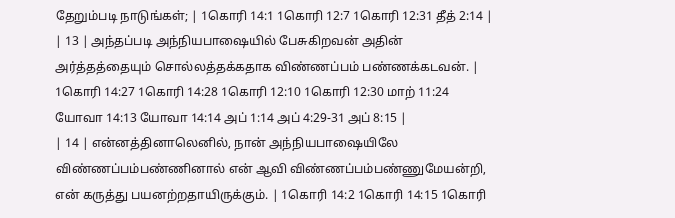தேறும்படி நாடுங்கள்; | 1கொரி 14:1 1கொரி 12:7 1கொரி 12:31 தீத் 2:14 |
| 13 | அந்தப்படி அந்நியபாஷையில் பேசுகிறவன் அதின் அர்த்தத்தையும் சொல்லத்தக்கதாக விண்ணப்பம் பண்ணக்கடவன். | 1கொரி 14:27 1கொரி 14:28 1கொரி 12:10 1கொரி 12:30 மாற் 11:24 யோவா 14:13 யோவா 14:14 அப் 1:14 அப் 4:29-31 அப் 8:15 |
| 14 | என்னத்தினாலெனில், நான் அந்நியபாஷையிலே விண்ணப்பம்பண்ணினால் என் ஆவி விண்ணப்பம்பண்ணுமேயன்றி, என் கருத்து பயனற்றதாயிருக்கும். | 1கொரி 14:2 1கொரி 14:15 1கொரி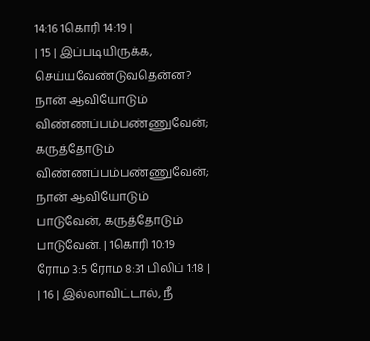14:16 1கொரி 14:19 |
| 15 | இப்படியிருக்க, செய்யவேண்டுவதென்ன? நான் ஆவியோடும் விண்ணப்பம்பண்ணுவேன்; கருத்தோடும் விண்ணப்பம்பண்ணுவேன்; நான் ஆவியோடும் பாடுவேன், கருத்தோடும் பாடுவேன். | 1கொரி 10:19 ரோம 3:5 ரோம 8:31 பிலிப் 1:18 |
| 16 | இல்லாவிட்டால், நீ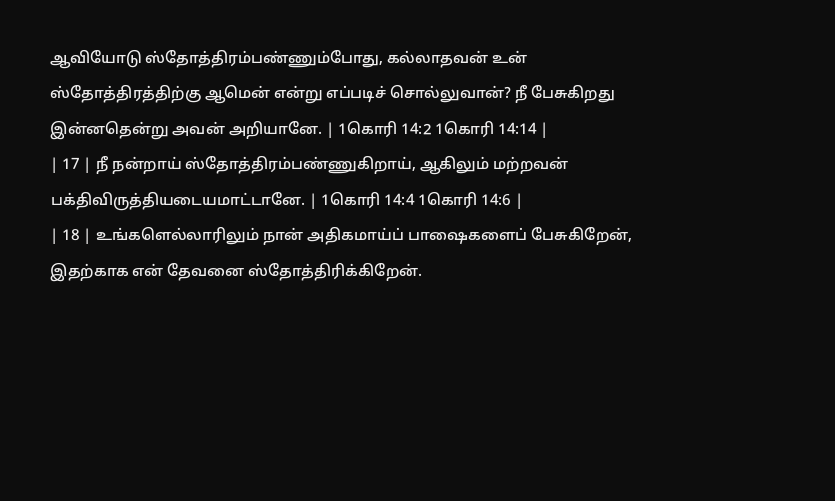ஆவியோடு ஸ்தோத்திரம்பண்ணும்போது, கல்லாதவன் உன் ஸ்தோத்திரத்திற்கு ஆமென் என்று எப்படிச் சொல்லுவான்? நீ பேசுகிறது இன்னதென்று அவன் அறியானே. | 1கொரி 14:2 1கொரி 14:14 |
| 17 | நீ நன்றாய் ஸ்தோத்திரம்பண்ணுகிறாய், ஆகிலும் மற்றவன் பக்திவிருத்தியடையமாட்டானே. | 1கொரி 14:4 1கொரி 14:6 |
| 18 | உங்களெல்லாரிலும் நான் அதிகமாய்ப் பாஷைகளைப் பேசுகிறேன், இதற்காக என் தேவனை ஸ்தோத்திரிக்கிறேன்.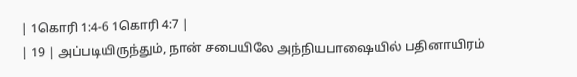| 1கொரி 1:4-6 1கொரி 4:7 |
| 19 | அப்படியிருந்தும், நான் சபையிலே அந்நியபாஷையில் பதினாயிரம்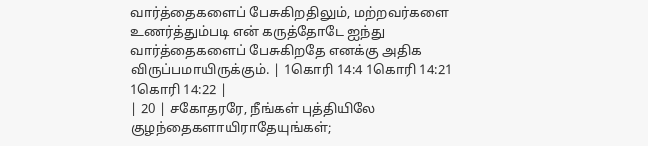வார்த்தைகளைப் பேசுகிறதிலும், மற்றவர்களை உணர்த்தும்படி என் கருத்தோடே ஐந்து வார்த்தைகளைப் பேசுகிறதே எனக்கு அதிக விருப்பமாயிருக்கும். | 1கொரி 14:4 1கொரி 14:21 1கொரி 14:22 |
| 20 | சகோதரரே, நீங்கள் புத்தியிலே குழந்தைகளாயிராதேயுங்கள்;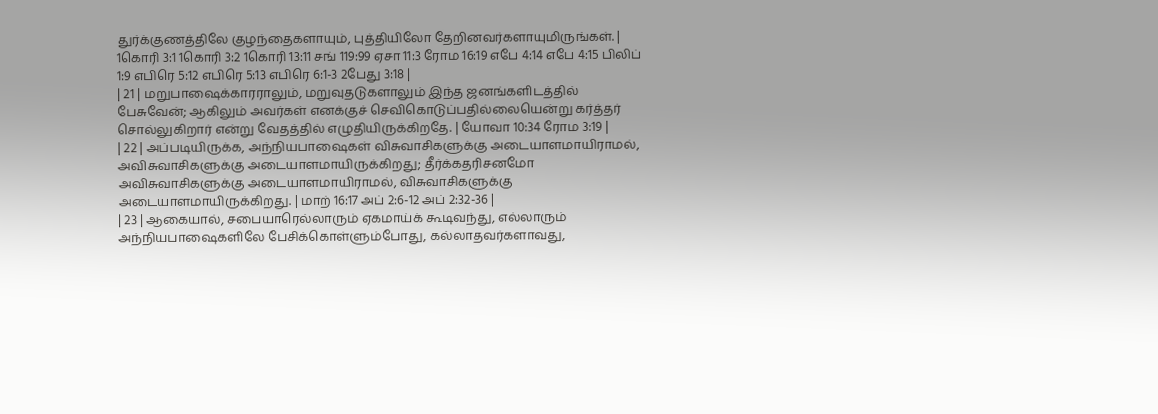துர்க்குணத்திலே குழந்தைகளாயும், புத்தியிலோ தேறினவர்களாயுமிருங்கள். | 1கொரி 3:1 1கொரி 3:2 1கொரி 13:11 சங் 119:99 ஏசா 11:3 ரோம 16:19 எபே 4:14 எபே 4:15 பிலிப் 1:9 எபிரெ 5:12 எபிரெ 5:13 எபிரெ 6:1-3 2பேது 3:18 |
| 21 | மறுபாஷைக்காரராலும், மறுவுதடுகளாலும் இந்த ஜனங்களிடத்தில் பேசுவேன்; ஆகிலும் அவர்கள் எனக்குச் செவிகொடுப்பதில்லையென்று கர்த்தர் சொல்லுகிறார் என்று வேதத்தில் எழுதியிருக்கிறதே. | யோவா 10:34 ரோம 3:19 |
| 22 | அப்படியிருக்க, அந்நியபாஷைகள் விசுவாசிகளுக்கு அடையாளமாயிராமல், அவிசுவாசிகளுக்கு அடையாளமாயிருக்கிறது; தீர்க்கதரிசனமோ அவிசுவாசிகளுக்கு அடையாளமாயிராமல், விசுவாசிகளுக்கு அடையாளமாயிருக்கிறது. | மாற் 16:17 அப் 2:6-12 அப் 2:32-36 |
| 23 | ஆகையால், சபையாரெல்லாரும் ஏகமாய்க் கூடிவந்து, எல்லாரும் அந்நியபாஷைகளிலே பேசிக்கொள்ளும்போது, கல்லாதவர்களாவது,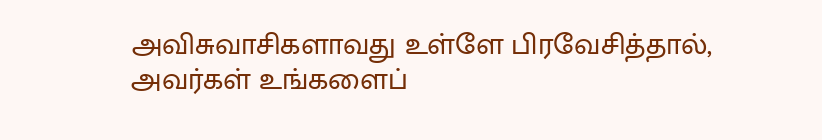அவிசுவாசிகளாவது உள்ளே பிரவேசித்தால், அவர்கள் உங்களைப்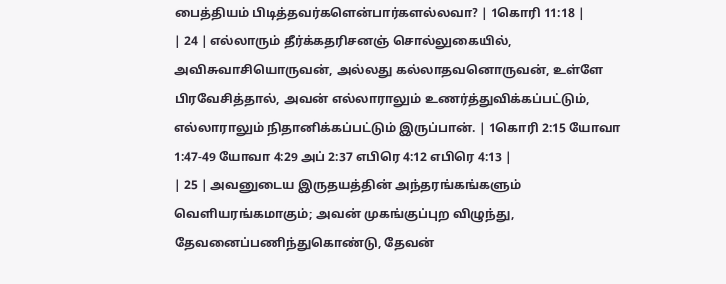பைத்தியம் பிடித்தவர்களென்பார்களல்லவா? | 1கொரி 11:18 |
| 24 | எல்லாரும் தீர்க்கதரிசனஞ் சொல்லுகையில், அவிசுவாசியொருவன், அல்லது கல்லாதவனொருவன், உள்ளே பிரவேசித்தால், அவன் எல்லாராலும் உணர்த்துவிக்கப்பட்டும், எல்லாராலும் நிதானிக்கப்பட்டும் இருப்பான். | 1கொரி 2:15 யோவா 1:47-49 யோவா 4:29 அப் 2:37 எபிரெ 4:12 எபிரெ 4:13 |
| 25 | அவனுடைய இருதயத்தின் அந்தரங்கங்களும் வெளியரங்கமாகும்; அவன் முகங்குப்புற விழுந்து, தேவனைப்பணிந்துகொண்டு, தேவன்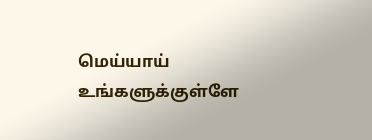மெய்யாய் உங்களுக்குள்ளே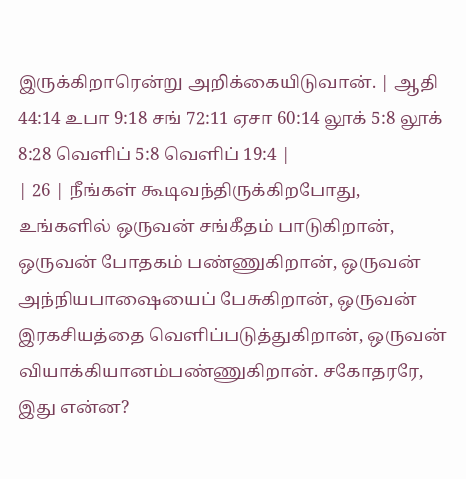இருக்கிறாரென்று அறிக்கையிடுவான். | ஆதி 44:14 உபா 9:18 சங் 72:11 ஏசா 60:14 லூக் 5:8 லூக் 8:28 வெளிப் 5:8 வெளிப் 19:4 |
| 26 | நீங்கள் கூடிவந்திருக்கிறபோது, உங்களில் ஒருவன் சங்கீதம் பாடுகிறான், ஒருவன் போதகம் பண்ணுகிறான், ஒருவன் அந்நியபாஷையைப் பேசுகிறான், ஒருவன் இரகசியத்தை வெளிப்படுத்துகிறான், ஒருவன் வியாக்கியானம்பண்ணுகிறான். சகோதரரே, இது என்ன?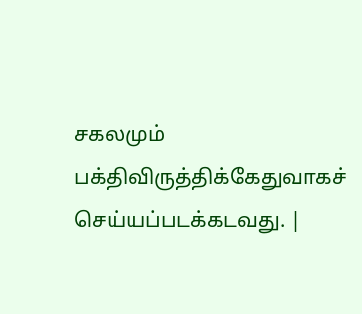சகலமும் பக்திவிருத்திக்கேதுவாகச் செய்யப்படக்கடவது. |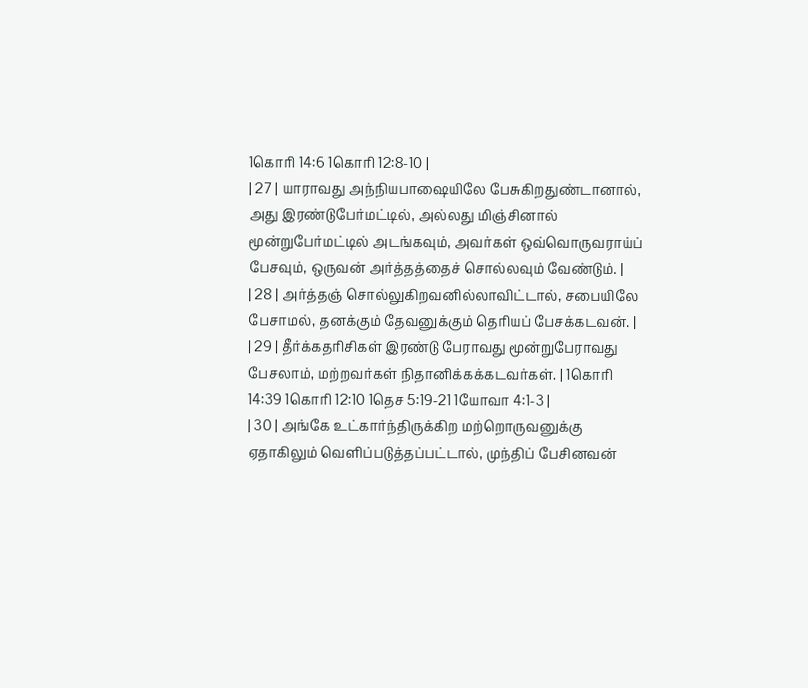1கொரி 14:6 1கொரி 12:8-10 |
| 27 | யாராவது அந்நியபாஷையிலே பேசுகிறதுண்டானால், அது இரண்டுபேர்மட்டில், அல்லது மிஞ்சினால் மூன்றுபேர்மட்டில் அடங்கவும், அவர்கள் ஒவ்வொருவராய்ப் பேசவும், ஒருவன் அர்த்தத்தைச் சொல்லவும் வேண்டும். |
| 28 | அர்த்தஞ் சொல்லுகிறவனில்லாவிட்டால், சபையிலே பேசாமல், தனக்கும் தேவனுக்கும் தெரியப் பேசக்கடவன். |
| 29 | தீர்க்கதரிசிகள் இரண்டு பேராவது மூன்றுபேராவது பேசலாம், மற்றவர்கள் நிதானிக்கக்கடவர்கள். | 1கொரி 14:39 1கொரி 12:10 1தெச 5:19-21 1யோவா 4:1-3 |
| 30 | அங்கே உட்கார்ந்திருக்கிற மற்றொருவனுக்கு ஏதாகிலும் வெளிப்படுத்தப்பட்டால், முந்திப் பேசினவன்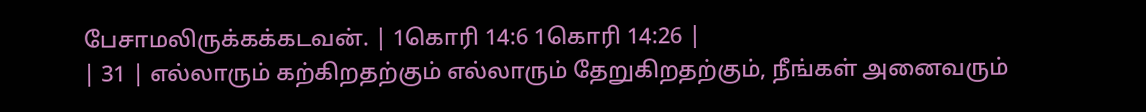பேசாமலிருக்கக்கடவன். | 1கொரி 14:6 1கொரி 14:26 |
| 31 | எல்லாரும் கற்கிறதற்கும் எல்லாரும் தேறுகிறதற்கும், நீங்கள் அனைவரும்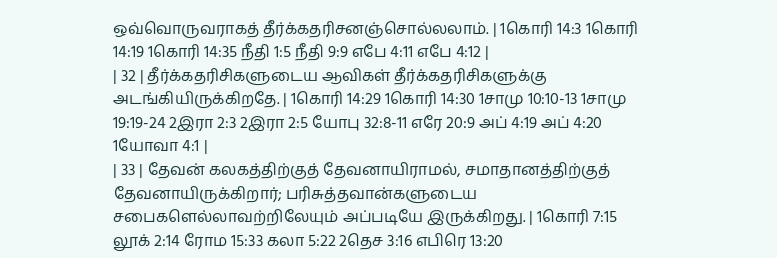ஒவ்வொருவராகத் தீர்க்கதரிசனஞ்சொல்லலாம். | 1கொரி 14:3 1கொரி 14:19 1கொரி 14:35 நீதி 1:5 நீதி 9:9 எபே 4:11 எபே 4:12 |
| 32 | தீர்க்கதரிசிகளுடைய ஆவிகள் தீர்க்கதரிசிகளுக்கு அடங்கியிருக்கிறதே. | 1கொரி 14:29 1கொரி 14:30 1சாமு 10:10-13 1சாமு 19:19-24 2இரா 2:3 2இரா 2:5 யோபு 32:8-11 எரே 20:9 அப் 4:19 அப் 4:20 1யோவா 4:1 |
| 33 | தேவன் கலகத்திற்குத் தேவனாயிராமல், சமாதானத்திற்குத் தேவனாயிருக்கிறார்; பரிசுத்தவான்களுடைய சபைகளெல்லாவற்றிலேயும் அப்படியே இருக்கிறது. | 1கொரி 7:15 லூக் 2:14 ரோம 15:33 கலா 5:22 2தெச 3:16 எபிரெ 13:20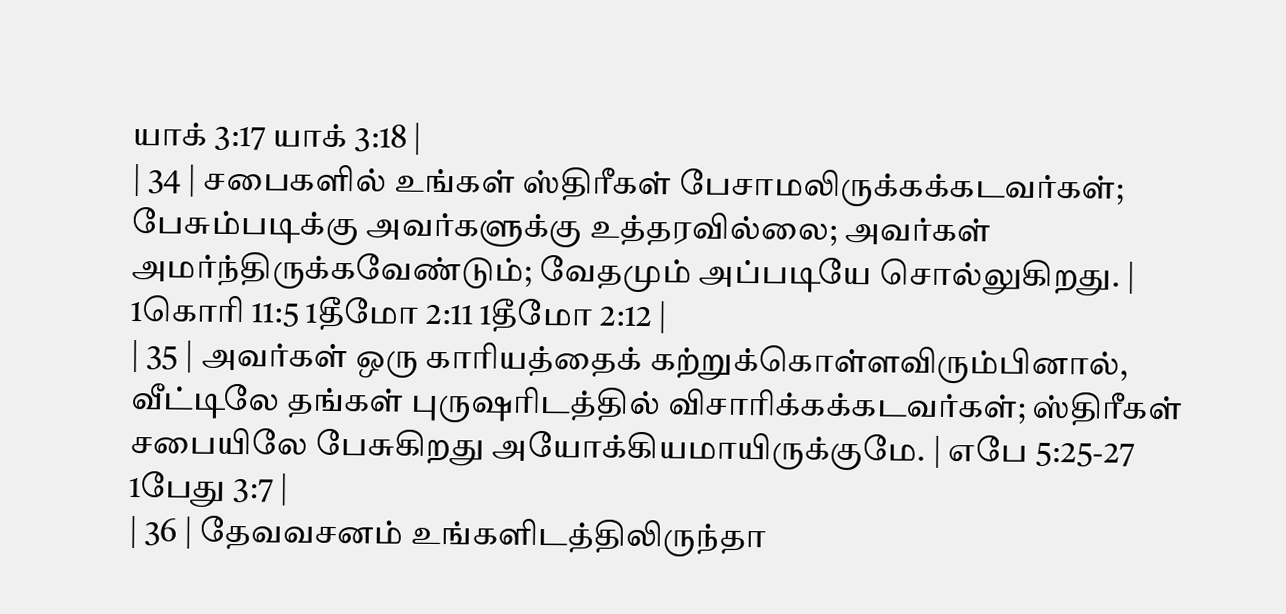யாக் 3:17 யாக் 3:18 |
| 34 | சபைகளில் உங்கள் ஸ்திரீகள் பேசாமலிருக்கக்கடவர்கள்; பேசும்படிக்கு அவர்களுக்கு உத்தரவில்லை; அவர்கள் அமர்ந்திருக்கவேண்டும்; வேதமும் அப்படியே சொல்லுகிறது. | 1கொரி 11:5 1தீமோ 2:11 1தீமோ 2:12 |
| 35 | அவர்கள் ஒரு காரியத்தைக் கற்றுக்கொள்ளவிரும்பினால், வீட்டிலே தங்கள் புருஷரிடத்தில் விசாரிக்கக்கடவர்கள்; ஸ்திரீகள் சபையிலே பேசுகிறது அயோக்கியமாயிருக்குமே. | எபே 5:25-27 1பேது 3:7 |
| 36 | தேவவசனம் உங்களிடத்திலிருந்தா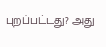புறப்பட்டது? அது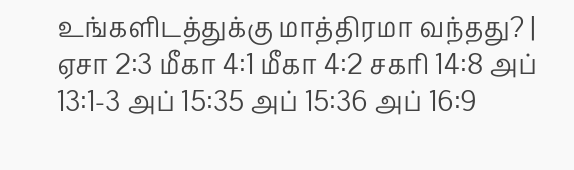உங்களிடத்துக்கு மாத்திரமா வந்தது? | ஏசா 2:3 மீகா 4:1 மீகா 4:2 சகரி 14:8 அப் 13:1-3 அப் 15:35 அப் 15:36 அப் 16:9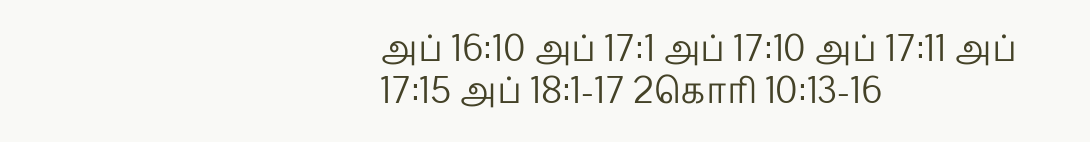அப் 16:10 அப் 17:1 அப் 17:10 அப் 17:11 அப் 17:15 அப் 18:1-17 2கொரி 10:13-16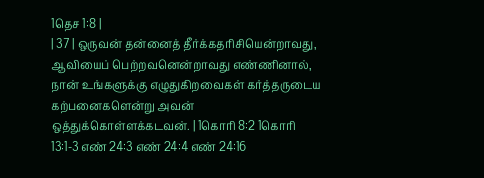1தெச 1:8 |
| 37 | ஒருவன் தன்னைத் தீர்க்கதரிசியென்றாவது, ஆவியைப் பெற்றவனென்றாவது எண்ணினால், நான் உங்களுக்கு எழுதுகிறவைகள் கர்த்தருடைய கற்பனைகளென்று அவன் ஒத்துக்கொள்ளக்கடவன். | 1கொரி 8:2 1கொரி 13:1-3 எண் 24:3 எண் 24:4 எண் 24:16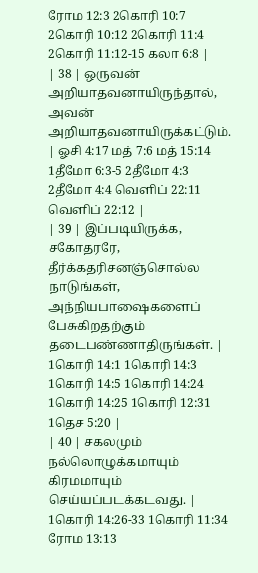ரோம 12:3 2கொரி 10:7 2கொரி 10:12 2கொரி 11:4 2கொரி 11:12-15 கலா 6:8 |
| 38 | ஒருவன் அறியாதவனாயிருந்தால், அவன் அறியாதவனாயிருக்கட்டும். | ஓசி 4:17 மத் 7:6 மத் 15:14 1தீமோ 6:3-5 2தீமோ 4:3 2தீமோ 4:4 வெளிப் 22:11 வெளிப் 22:12 |
| 39 | இப்படியிருக்க, சகோதரரே, தீர்க்கதரிசனஞ்சொல்ல நாடுங்கள், அந்நியபாஷைகளைப் பேசுகிறதற்கும் தடைபண்ணாதிருங்கள். | 1கொரி 14:1 1கொரி 14:3 1கொரி 14:5 1கொரி 14:24 1கொரி 14:25 1கொரி 12:31 1தெச 5:20 |
| 40 | சகலமும் நல்லொழுக்கமாயும் கிரமமாயும் செய்யப்படக்கடவது. | 1கொரி 14:26-33 1கொரி 11:34 ரோம 13:13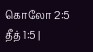கொலோ 2:5 தீத் 1:5 |